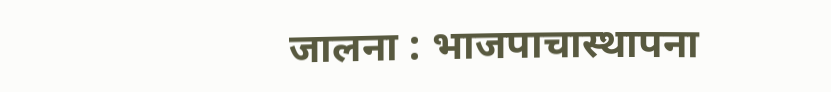जालना : भाजपाचास्थापना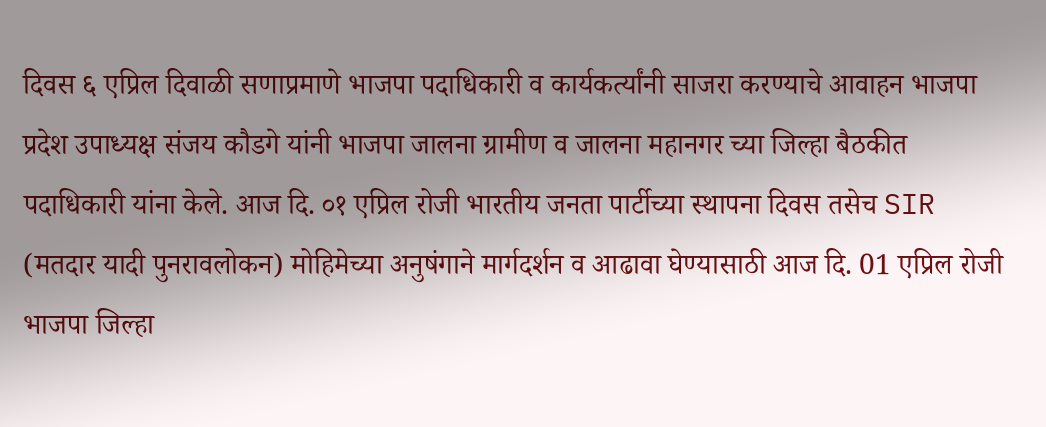दिवस ६ एप्रिल दिवाळी सणाप्रमाणे भाजपा पदाधिकारी व कार्यकर्त्यांनी साजरा करण्याचे आवाहन भाजपा प्रदेश उपाध्यक्ष संजय कौडगे यांनी भाजपा जालना ग्रामीण व जालना महानगर च्या जिल्हा बैठकीत पदाधिकारी यांना केले. आज दि. ०१ एप्रिल रोजी भारतीय जनता पार्टीच्या स्थापना दिवस तसेच SIR (मतदार यादी पुनरावलोकन) मोहिमेच्या अनुषंगाने मार्गदर्शन व आढावा घेण्यासाठी आज दि. 01 एप्रिल रोजी भाजपा जिल्हा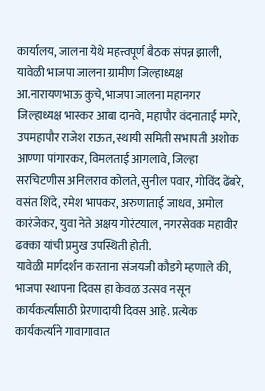कार्यालय, जालना येथे महत्त्वपूर्ण बैठक संपन्न झाली, यावेळी भाजपा जालना ग्रामीण जिल्हाध्यक्ष आ.नारायणभाऊ कुचे, भाजपा जालना महानगर जिल्हाध्यक्ष भास्कर आबा दानवे, महापौर वंदनाताई मगरे, उपमहापौर राजेश राऊत, स्थायी समिती सभापती अशोक आण्णा पांगारकर, विमलताई आगलावे, जिल्हा सरचिटणीस अनिलराव कोलते, सुनील पवार, गोविंद ढेंबरे, वसंत शिंदे, रमेश भापकर, अरुणाताई जाधव, अमोल कारंजेकर, युवा नेते अक्षय गोरंटयाल, नगरसेवक महावीर ढक्का यांची प्रमुख उपस्थिती होती.
यावेळी मार्गदर्शन करताना संजयजी कौडगे म्हणाले की, भाजपा स्थापना दिवस हा केवळ उत्सव नसून कार्यकर्त्यांसाठी प्रेरणादायी दिवस आहे. प्रत्येक कार्यकर्त्याने गावागावात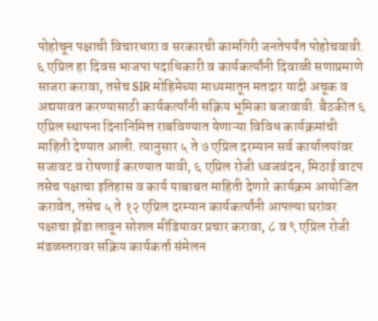पोहोचून पक्षाची विचारधारा व सरकारची कामगिरी जनतेपर्यंत पोहोचवावी. ६ एप्रिल हा दिवस भाजपा पदाधिकारी व कार्यकर्त्यांनी दिवाळी सणाप्रमाणे साजरा करावा, तसेच SIR मोहिमेच्या माध्यमातून मतदार यादी अचूक व अद्ययावत करण्यासाठी कार्यकर्त्यांनी सक्रिय भूमिका बजावावी. बैठकीत ६ एप्रिल स्थापना दिनानिमित्त राबविण्यात येणाऱ्या विविध कार्यक्रमांची माहिती देण्यात आली. त्यानुसार ५ ते ७ एप्रिल दरम्यान सर्व कार्यालयांवर सजावट व रोषणाई करण्यात यावी, ६ एप्रिल रोजी ध्वजवंदन, मिठाई वाटप तसेच पक्षाचा इतिहास व कार्य याबाबत माहिती देणारे कार्यक्रम आयोजित करावेत, तसेच ५ ते १२ एप्रिल दरम्यान कार्यकर्त्यांनी आपल्या घरांवर पक्षाचा झेंडा लावून सोशल मीडियावर प्रचार करावा, ८ व ९ एप्रिल रोजी मंडळस्तरावर सक्रिय कार्यकर्ता संमेलन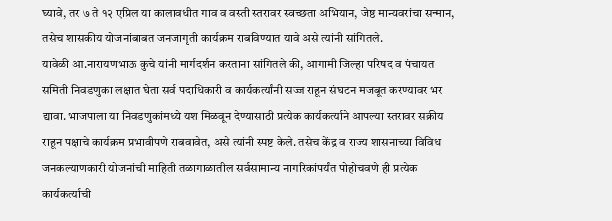घ्यावे, तर ७ ते १२ एप्रिल या कालावधीत गाव व वस्ती स्तरावर स्वच्छता अभियान, जेष्ठ मान्यवरांचा सन्मान, तसेच शासकीय योजनांबाबत जनजागृती कार्यक्रम राबविण्यात यावे असे त्यांनी सांगितले.
यावेळी आ.नारायणभाऊ कुचे यांनी मार्गदर्शन करताना सांगितले की, आगामी जिल्हा परिषद व पंचायत समिती निवडणुका लक्षात घेता सर्व पदाधिकारी व कार्यकर्त्यांनी सज्ज राहून संघटन मजबूत करण्यावर भर द्यावा. भाजपाला या निवडणुकांमध्ये यश मिळवून देण्यासाठी प्रत्येक कार्यकर्त्याने आपल्या स्तरावर सक्रीय राहून पक्षाचे कार्यक्रम प्रभावीपणे राबवावेत, असे त्यांनी स्पष्ट केले. तसेच केंद्र व राज्य शासनाच्या विविध जनकल्याणकारी योजनांची माहिती तळागाळातील सर्वसामान्य नागरिकांपर्यंत पोहोचवणे ही प्रत्येक कार्यकर्त्याची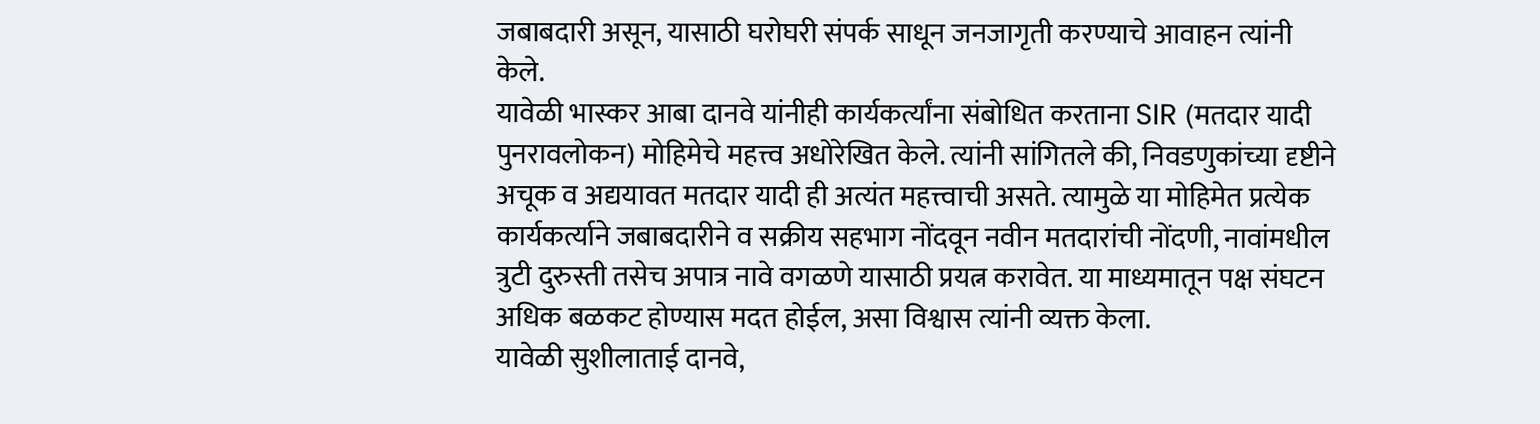जबाबदारी असून, यासाठी घरोघरी संपर्क साधून जनजागृती करण्याचे आवाहन त्यांनी केले.
यावेळी भास्कर आबा दानवे यांनीही कार्यकर्त्यांना संबोधित करताना SIR (मतदार यादी पुनरावलोकन) मोहिमेचे महत्त्व अधोरेखित केले. त्यांनी सांगितले की, निवडणुकांच्या दृष्टीने अचूक व अद्ययावत मतदार यादी ही अत्यंत महत्त्वाची असते. त्यामुळे या मोहिमेत प्रत्येक कार्यकर्त्याने जबाबदारीने व सक्रीय सहभाग नोंदवून नवीन मतदारांची नोंदणी, नावांमधील त्रुटी दुरुस्ती तसेच अपात्र नावे वगळणे यासाठी प्रयत्न करावेत. या माध्यमातून पक्ष संघटन अधिक बळकट होण्यास मदत होईल, असा विश्वास त्यांनी व्यक्त केला.
यावेळी सुशीलाताई दानवे,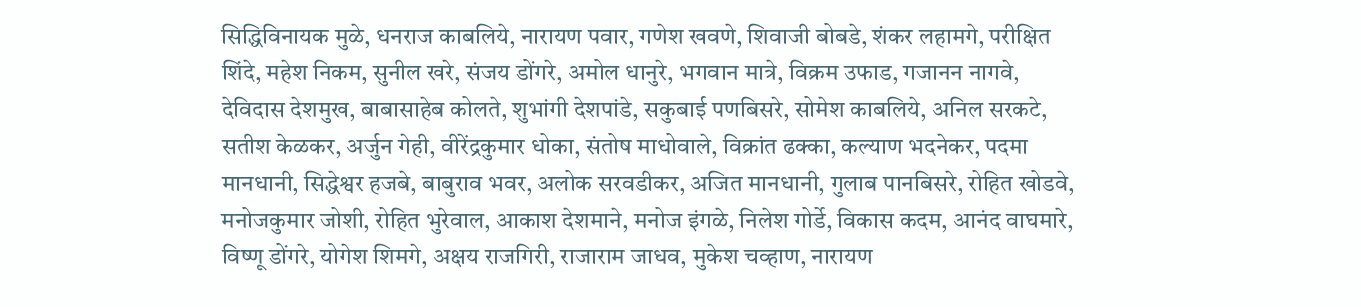सिद्धिविनायक मुळे, धनराज काबलिये, नारायण पवार, गणेश खवणे, शिवाजी बोबडे, शंकर लहामगे, परीक्षित शिंदे, महेश निकम, सुनील खरे, संजय डोंगरे, अमोल धानुरे, भगवान मात्रे, विक्रम उफाड, गजानन नागवे, देविदास देशमुख, बाबासाहेब कोलते, शुभांगी देशपांडे, सकुबाई पणबिसरे, सोमेश काबलिये, अनिल सरकटे, सतीश केळकर, अर्जुन गेही, वीरेंद्रकुमार धोका, संतोष माधोवाले, विक्रांत ढक्का, कल्याण भदनेकर, पदमा मानधानी, सिद्धेश्वर हजबे, बाबुराव भवर, अलोक सरवडीकर, अजित मानधानी, गुलाब पानबिसरे, रोहित खोडवे, मनोजकुमार जोशी, रोहित भुरेवाल, आकाश देशमाने, मनोज इंगळे, निलेश गोर्डे, विकास कदम, आनंद वाघमारे, विष्णू डोंगरे, योगेश शिमगे, अक्षय राजगिरी, राजाराम जाधव, मुकेश चव्हाण, नारायण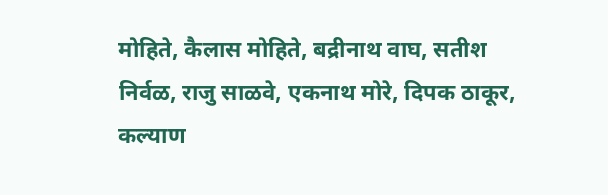मोहिते, कैलास मोहिते, बद्रीनाथ वाघ, सतीश निर्वळ, राजु साळवे, एकनाथ मोरे, दिपक ठाकूर, कल्याण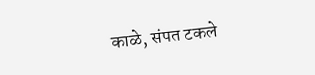काळे, संपत टकले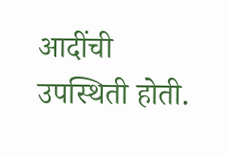आदींची उपस्थिती होती.